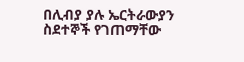በሊብያ ያሉ ኤርትራውያን ስደተኞች የገጠማቸው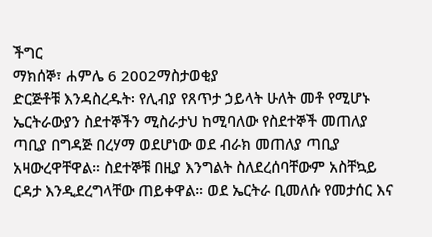ችግር
ማክሰኞ፣ ሐምሌ 6 2002ማስታወቂያ
ድርጅቶቹ እንዳስረዱት፡ የሊብያ የጸጥታ ኃይላት ሁለት መቶ የሚሆኑ ኤርትራውያን ስደተኞችን ሚስራታህ ከሚባለው የስደተኞች መጠለያ ጣቢያ በግዳጅ በረሃማ ወደሆነው ወደ ብራክ መጠለያ ጣቢያ አዛውረዋቸዋል። ስደተኞቹ በዚያ እንግልት ስለደረሰባቸውም አስቸኳይ ርዳታ እንዲደረግላቸው ጠይቀዋል። ወደ ኤርትራ ቢመለሱ የመታሰር እና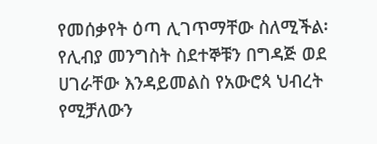የመሰቃየት ዕጣ ሊገጥማቸው ስለሚችል፡ የሊብያ መንግስት ስደተኞቹን በግዳጅ ወደ ሀገራቸው እንዳይመልስ የአውሮጳ ህብረት የሚቻለውን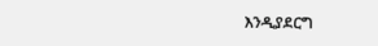እንዲያደርግ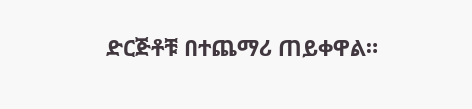ድርጅቶቹ በተጨማሪ ጠይቀዋል።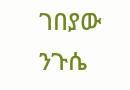ገበያው ንጉሴ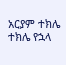አርያም ተክሌ
ተክሌ የኋላ